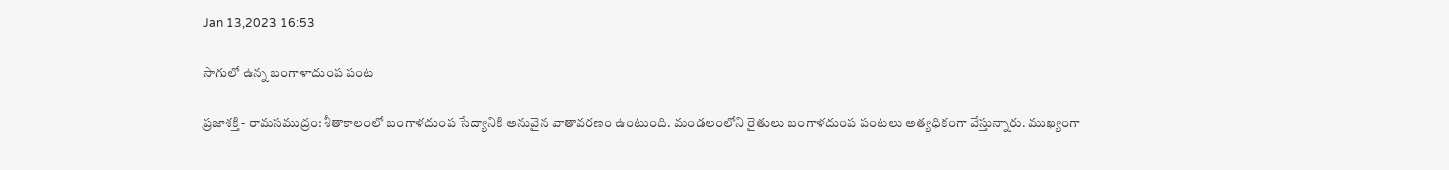Jan 13,2023 16:53

సాగులో ఉన్న బంగాళాదుంప పంట

ప్రజాశక్తి - రామసముద్రం: శీతాకాలంలో బంగాళదుంప సేద్యానికి అనువైన వాతావరణం ఉంటుంది. మండలంలోని రైతులు బంగాళదుంప పంటలు అత్యధికంగా వేస్తున్నారు. ముఖ్యంగా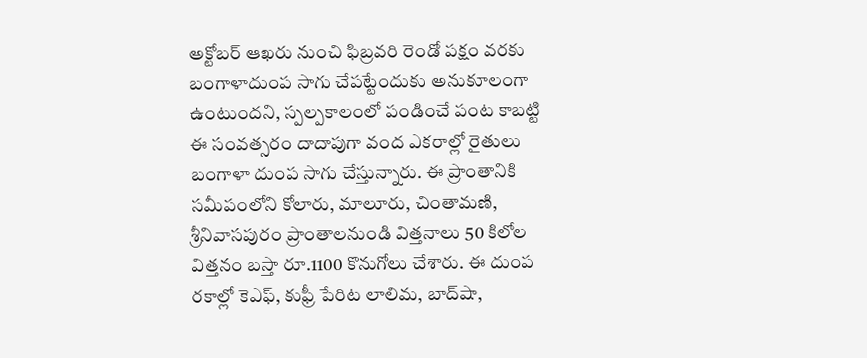అక్టోబర్‌ ఆఖరు నుంచి ఫిబ్రవరి రెండో పక్షం వరకు బంగాళాదుంప సాగు చేపట్టేందుకు అనుకూలంగా ఉంటుందని, స్పల్పకాలంలో పండించే పంట కాబట్టి ఈ సంవత్సరం దాదాపుగా వంద ఎకరాల్లో రైతులు బంగాళా దుంప సాగు చేస్తున్నారు. ఈ ప్రాంతానికి సమీపంలోని కోలారు, మాలూరు, చింతామణి, శ్రీనివాసపురం ప్రాంతాలనుండి విత్తనాలు 50 కిలోల విత్తనం బస్తా రూ.1100 కొనుగోలు చేశారు. ఈ దుంప రకాల్లో కెఎఫ్‌, కుఫ్రీ పేరిట లాలిమ, బాద్‌షా,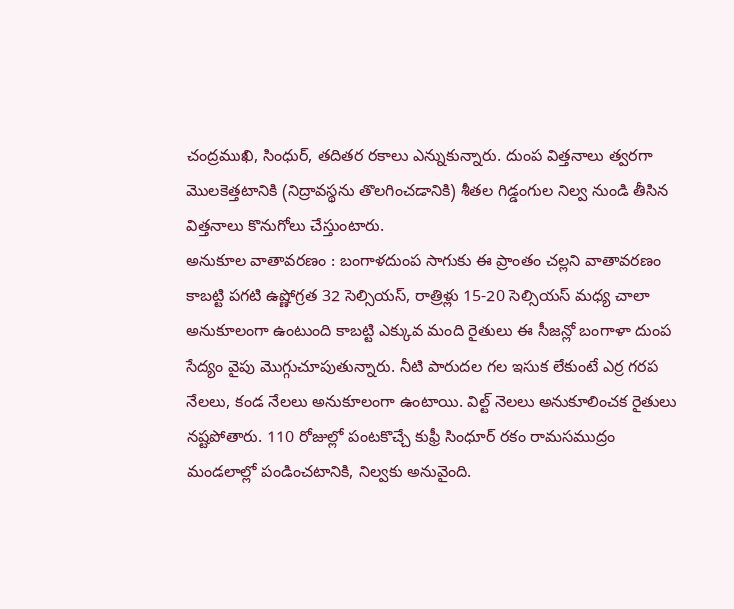చంద్రముఖి, సింధుర్‌, తదితర రకాలు ఎన్నుకున్నారు. దుంప విత్తనాలు త్వరగా మొలకెత్తటానికి (నిద్రావస్థను తొలగించడానికి) శీతల గిడ్డంగుల నిల్వ నుండి తీసిన విత్తనాలు కొనుగోలు చేస్తుంటారు.
అనుకూల వాతావరణం : బంగాళదుంప సాగుకు ఈ ప్రాంతం చల్లని వాతావరణం కాబట్టి పగటి ఉష్ణోగ్రత 32 సెల్సియస్‌, రాత్రిళ్లు 15-20 సెల్సియస్‌ మధ్య చాలా అనుకూలంగా ఉంటుంది కాబట్టి ఎక్కువ మంది రైతులు ఈ సీజన్లో బంగాళా దుంప సేద్యం వైపు మొగ్గుచూపుతున్నారు. నీటి పారుదల గల ఇసుక లేకుంటే ఎర్ర గరప నేలలు, కండ నేలలు అనుకూలంగా ఉంటాయి. విల్ట్‌ నెలలు అనుకూలించక రైతులు నష్టపోతారు. 110 రోజుల్లో పంటకొచ్చే కుఫ్రీ సింధూర్‌ రకం రామసముద్రం మండలాల్లో పండించటానికి, నిల్వకు అనువైంది.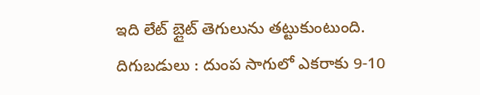ఇది లేట్‌ బ్లైట్‌ తెగులును తట్టుకుంటుంది.
దిగుబడులు : దుంప సాగులో ఎకరాకు 9-10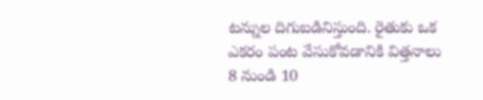టన్నుల దిగుబడినిస్తుంది. రైతుకు ఒక ఎకరం పంట వేసుకోవడానికి విత్తనాలు 8 నుండి 10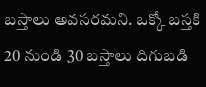బస్తాలు అవసరమని. ఒక్కో బస్తకి 20 నుండి 30 బస్తాలు దిగుబడి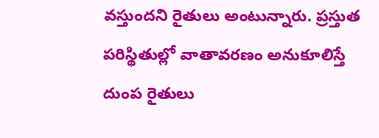వస్తుందని రైతులు అంటున్నారు. ప్రస్తుత పరిస్థితుల్లో వాతావరణం అనుకూలిస్తే దుంప రైతులు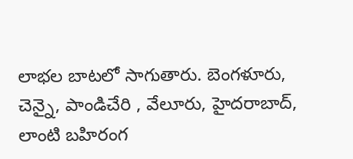లాభల బాటలో సాగుతారు. బెంగళూరు, చెన్నై, పాండిచేరి , వేలూరు, హైదరాబాద్‌, లాంటి బహిరంగ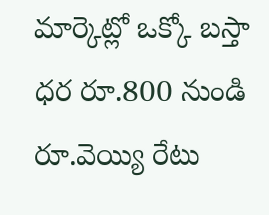మార్కెట్లో ఒక్కో బస్తా ధర రూ.800 నుండి రూ.వెయ్యి రేటు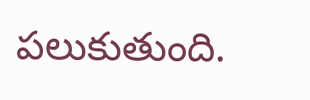పలుకుతుంది.